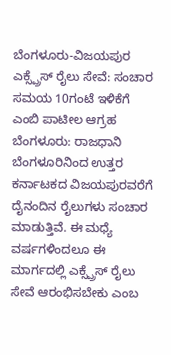ಬೆಂಗಳೂರು-ವಿಜಯಪುರ ಎಕ್ಸ್ಪ್ರೆಸ್ ರೈಲು ಸೇವೆ: ಸಂಚಾರ ಸಮಯ 10ಗಂಟೆ ಇಳಿಕೆಗೆ ಎಂಬಿ ಪಾಟೀಲ ಆಗ್ರಹ
ಬೆಂಗಳೂರು: ರಾಜಧಾನಿ ಬೆಂಗಳೂರಿನಿಂದ ಉತ್ತರ ಕರ್ನಾಟಕದ ವಿಜಯಪುರವರೆಗೆ ದೈನಂದಿನ ರೈಲುಗಳು ಸಂಚಾರ ಮಾಡುತ್ತಿವೆ. ಈ ಮಧ್ಯೆ ವರ್ಷಗಳಿಂದಲೂ ಈ ಮಾರ್ಗದಲ್ಲಿ ಎಕ್ಸ್ಪ್ರೆಸ್ ರೈಲು ಸೇವೆ ಆರಂಭಿಸಬೇಕು ಎಂಬ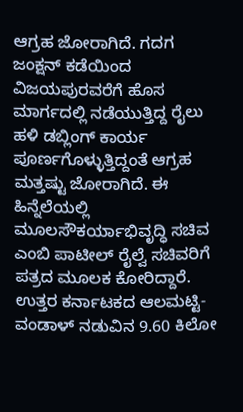ಆಗ್ರಹ ಜೋರಾಗಿದೆ. ಗದಗ ಜಂಕ್ಷನ್ ಕಡೆಯಿಂದ ವಿಜಯಪುರವರೆಗೆ ಹೊಸ ಮಾರ್ಗದಲ್ಲಿ ನಡೆಯುತ್ತಿದ್ದ ರೈಲು ಹಳಿ ಡಬ್ಲಿಂಗ್ ಕಾರ್ಯ ಪೂರ್ಣಗೊಳ್ಳುತ್ತಿದ್ದಂತೆ ಆಗ್ರಹ ಮತ್ತಷ್ಟು ಜೋರಾಗಿದೆ. ಈ ಹಿನ್ನೆಲೆಯಲ್ಲಿ ಮೂಲಸೌಕರ್ಯಾಭಿವೃದ್ಧಿ ಸಚಿವ ಎಂಬಿ ಪಾಟೀಲ್ ರೈಲ್ವೆ ಸಚಿವರಿಗೆ ಪತ್ರದ ಮೂಲಕ ಕೋರಿದ್ದಾರೆ.
ಉತ್ತರ ಕರ್ನಾಟಕದ ಆಲಮಟ್ಟಿ-ವಂಡಾಳ್ ನಡುವಿನ 9.60 ಕಿಲೋ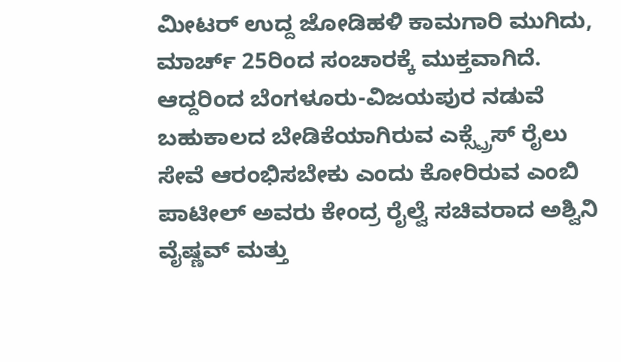ಮೀಟರ್ ಉದ್ದ ಜೋಡಿಹಳಿ ಕಾಮಗಾರಿ ಮುಗಿದು, ಮಾರ್ಚ್ 25ರಿಂದ ಸಂಚಾರಕ್ಕೆ ಮುಕ್ತವಾಗಿದೆ. ಆದ್ದರಿಂದ ಬೆಂಗಳೂರು-ವಿಜಯಪುರ ನಡುವೆ ಬಹುಕಾಲದ ಬೇಡಿಕೆಯಾಗಿರುವ ಎಕ್ಸ್ಪ್ರೆಸ್ ರೈಲು ಸೇವೆ ಆರಂಭಿಸಬೇಕು ಎಂದು ಕೋರಿರುವ ಎಂಬಿ ಪಾಟೀಲ್ ಅವರು ಕೇಂದ್ರ ರೈಲ್ವೆ ಸಚಿವರಾದ ಅಶ್ವಿನಿ ವೈಷ್ಣವ್ ಮತ್ತು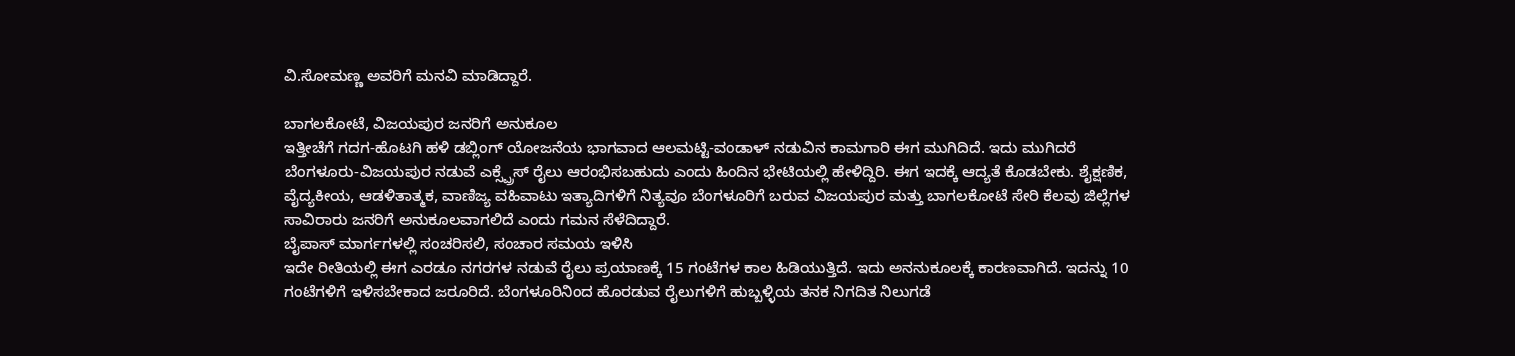ವಿ.ಸೋಮಣ್ಣ ಅವರಿಗೆ ಮನವಿ ಮಾಡಿದ್ದಾರೆ.

ಬಾಗಲಕೋಟೆ, ವಿಜಯಪುರ ಜನರಿಗೆ ಅನುಕೂಲ
ಇತ್ತೀಚೆಗೆ ಗದಗ-ಹೊಟಗಿ ಹಳಿ ಡಬ್ಲಿಂಗ್ ಯೋಜನೆಯ ಭಾಗವಾದ ಆಲಮಟ್ಟಿ-ವಂಡಾಳ್ ನಡುವಿನ ಕಾಮಗಾರಿ ಈಗ ಮುಗಿದಿದೆ. ಇದು ಮುಗಿದರೆ ಬೆಂಗಳೂರು-ವಿಜಯಪುರ ನಡುವೆ ಎಕ್ಸ್ಪ್ರೆಸ್ ರೈಲು ಆರಂಭಿಸಬಹುದು ಎಂದು ಹಿಂದಿನ ಭೇಟಿಯಲ್ಲಿ ಹೇಳಿದ್ದಿರಿ. ಈಗ ಇದಕ್ಕೆ ಆದ್ಯತೆ ಕೊಡಬೇಕು. ಶೈಕ್ಷಣಿಕ, ವೈದ್ಯಕೀಯ, ಆಡಳಿತಾತ್ಮಕ, ವಾಣಿಜ್ಯ ವಹಿವಾಟು ಇತ್ಯಾದಿಗಳಿಗೆ ನಿತ್ಯವೂ ಬೆಂಗಳೂರಿಗೆ ಬರುವ ವಿಜಯಪುರ ಮತ್ತು ಬಾಗಲಕೋಟೆ ಸೇರಿ ಕೆಲವು ಜಿಲ್ಲೆಗಳ ಸಾವಿರಾರು ಜನರಿಗೆ ಅನುಕೂಲವಾಗಲಿದೆ ಎಂದು ಗಮನ ಸೆಳೆದಿದ್ದಾರೆ.
ಬೈಪಾಸ್ ಮಾರ್ಗಗಳಲ್ಲಿ ಸಂಚರಿಸಲಿ, ಸಂಚಾರ ಸಮಯ ಇಳಿಸಿ
ಇದೇ ರೀತಿಯಲ್ಲಿ ಈಗ ಎರಡೂ ನಗರಗಳ ನಡುವೆ ರೈಲು ಪ್ರಯಾಣಕ್ಕೆ 15 ಗಂಟೆಗಳ ಕಾಲ ಹಿಡಿಯುತ್ತಿದೆ. ಇದು ಅನನುಕೂಲಕ್ಕೆ ಕಾರಣವಾಗಿದೆ. ಇದನ್ನು 10 ಗಂಟೆಗಳಿಗೆ ಇಳಿಸಬೇಕಾದ ಜರೂರಿದೆ. ಬೆಂಗಳೂರಿನಿಂದ ಹೊರಡುವ ರೈಲುಗಳಿಗೆ ಹುಬ್ಬಳ್ಳಿಯ ತನಕ ನಿಗದಿತ ನಿಲುಗಡೆ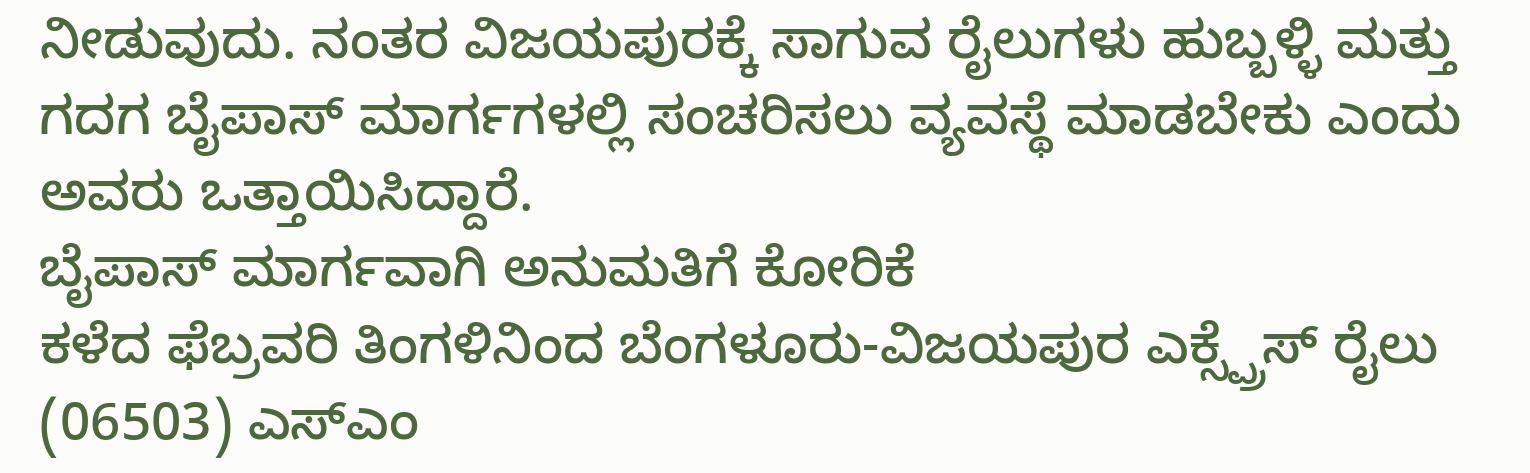ನೀಡುವುದು. ನಂತರ ವಿಜಯಪುರಕ್ಕೆ ಸಾಗುವ ರೈಲುಗಳು ಹುಬ್ಬಳ್ಳಿ ಮತ್ತು ಗದಗ ಬೈಪಾಸ್ ಮಾರ್ಗಗಳಲ್ಲಿ ಸಂಚರಿಸಲು ವ್ಯವಸ್ಥೆ ಮಾಡಬೇಕು ಎಂದು ಅವರು ಒತ್ತಾಯಿಸಿದ್ದಾರೆ.
ಬೈಪಾಸ್ ಮಾರ್ಗವಾಗಿ ಅನುಮತಿಗೆ ಕೋರಿಕೆ
ಕಳೆದ ಫೆಬ್ರವರಿ ತಿಂಗಳಿನಿಂದ ಬೆಂಗಳೂರು-ವಿಜಯಪುರ ಎಕ್ಸ್ಪ್ರೆಸ್ ರೈಲು (06503) ಎಸ್ಎಂ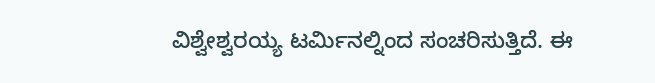ವಿಶ್ವೇಶ್ವರಯ್ಯ ಟರ್ಮಿನಲ್ನಿಂದ ಸಂಚರಿಸುತ್ತಿದೆ. ಈ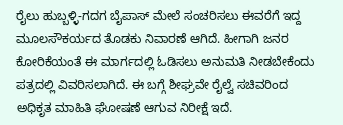ರೈಲು ಹುಬ್ಬಳ್ಳಿ-ಗದಗ ಬೈಪಾಸ್ ಮೇಲೆ ಸಂಚರಿಸಲು ಈವರೆಗೆ ಇದ್ದ ಮೂಲಸೌಕರ್ಯದ ತೊಡಕು ನಿವಾರಣೆ ಆಗಿದೆ. ಹೀಗಾಗಿ ಜನರ ಕೋರಿಕೆಯಂತೆ ಈ ಮಾರ್ಗದಲ್ಲಿ ಓಡಿಸಲು ಅನುಮತಿ ನೀಡಬೇಕೆಂದು ಪತ್ರದಲ್ಲಿ ವಿವರಿಸಲಾಗಿದೆ. ಈ ಬಗ್ಗೆ ಶೀಘ್ರವೇ ರೈಲ್ವೆ ಸಚಿವರಿಂದ ಅಧಿಕೃತ ಮಾಹಿತಿ ಘೋಷಣೆ ಆಗುವ ನಿರೀಕ್ಷೆ ಇದೆ.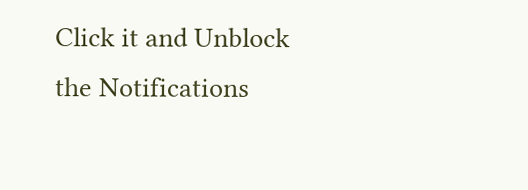Click it and Unblock the Notifications